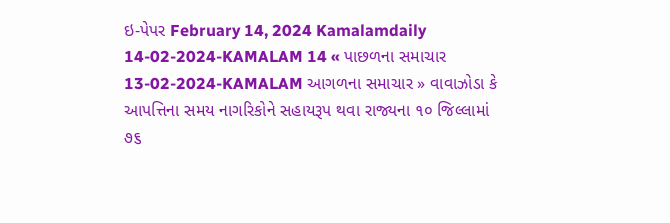ઇ-પેપર February 14, 2024 Kamalamdaily 14-02-2024-KAMALAM 14 « પાછળના સમાચાર 13-02-2024-KAMALAM આગળના સમાચાર » વાવાઝોડા કે આપત્તિના સમય નાગરિકોને સહાયરૂપ થવા રાજ્યના ૧૦ જિલ્લામાં ૭૬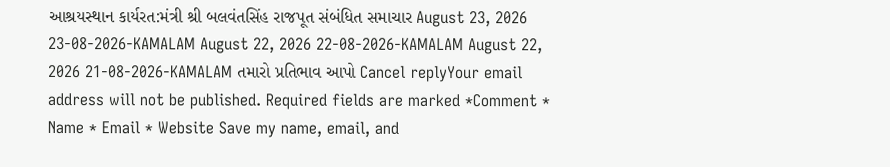આશ્રયસ્થાન કાર્યરત:મંત્રી શ્રી બલવંતસિંહ રાજપૂત સંબંધિત સમાચાર August 23, 2026 23-08-2026-KAMALAM August 22, 2026 22-08-2026-KAMALAM August 22, 2026 21-08-2026-KAMALAM તમારો પ્રતિભાવ આપો Cancel replyYour email address will not be published. Required fields are marked *Comment * Name * Email * Website Save my name, email, and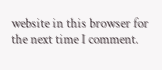website in this browser for the next time I comment.